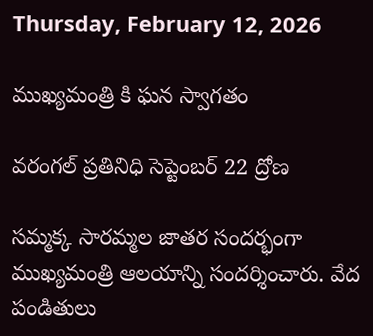Thursday, February 12, 2026

ముఖ్యమంత్రి కి ఘన స్వాగతం

వరంగల్ ప్రతినిధి సెప్టెంబర్ 22 ద్రోణ

సమ్మక్క సారమ్మల జాతర సందర్భంగా ముఖ్యమంత్రి ఆలయాన్ని సందర్శించారు. వేద పండితులు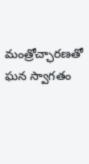మంత్రోచ్ఛారణతో ఘన స్వాగతం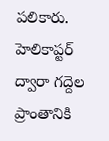పలికారు.
హెలికాప్టర్ ద్వారా గద్దెల ప్రాంతానికి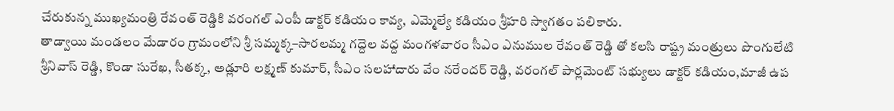చేరుకున్న ముఖ్యమంత్రి రేవంత్ రెడ్డికి వరంగల్ ఎంపీ డాక్టర్ కడియం కావ్య, ఎమ్మెల్యే కడియం శ్రీహరి స్వాగతం పలికారు.
తాడ్వాయి మండలం మేడారం గ్రామంలోని శ్రీ సమ్మక్క–సారలమ్మ గద్దెల వద్ద మంగళవారం సీఎం ఎనుముల రేవంత్ రెడ్డి తో కలసి రాష్ట్ర మంత్రులు పొంగులేటి శ్రీనివాస్ రెడ్డి, కొండా సురేఖ, సీతక్క, అడ్లూరి లక్ష్మణ్ కుమార్, సీఎం సలహాదారు వేం నరేందర్ రెడ్డి, వరంగల్ పార్లమెంట్ సభ్యులు డాక్టర్ కడియం,మాజీ ఉప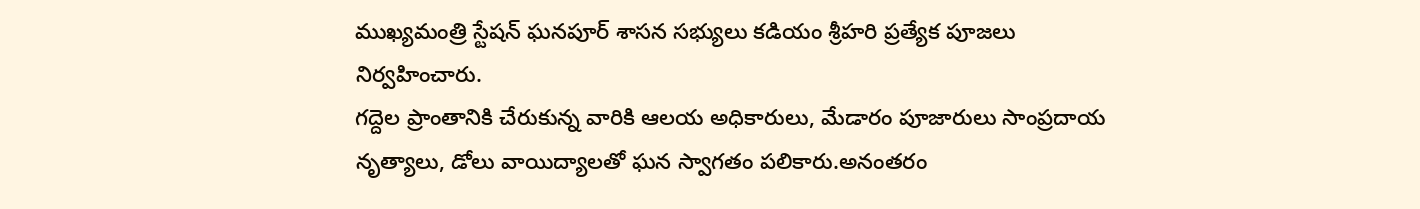ముఖ్యమంత్రి స్టేషన్ ఘనపూర్ శాసన సభ్యులు కడియం శ్రీహరి ప్రత్యేక పూజలు నిర్వహించారు.
గద్దెల ప్రాంతానికి చేరుకున్న వారికి ఆలయ అధికారులు, మేడారం పూజారులు సాంప్రదాయ నృత్యాలు, డోలు వాయిద్యాలతో ఘన స్వాగతం పలికారు.అనంతరం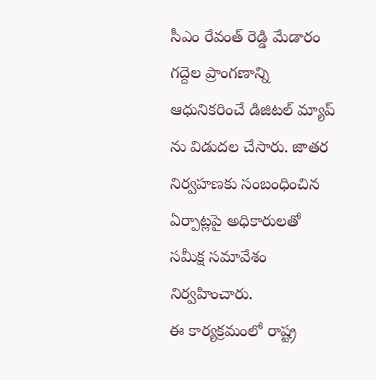సీఎం రేవంత్ రెడ్డి మేడారం గద్దెల ప్రాంగణాన్ని ఆధునికరించే డిజిటల్ మ్యాప్ ను విడుదల చేసారు. జాతర నిర్వహణకు సంబంధించిన ఏర్పాట్లపై అధికారులతో సమీక్ష సమావేశం నిర్వహించారు.
ఈ కార్యక్రమంలో రాష్ట్ర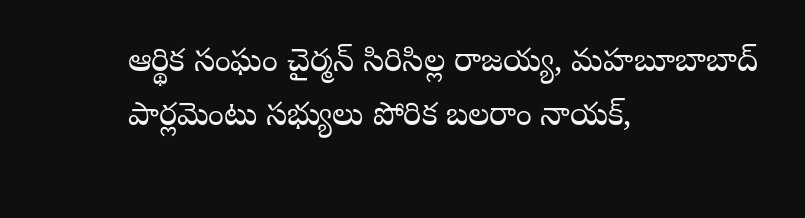ఆర్థిక సంఘం చైర్మన్ సిరిసిల్ల రాజయ్య, మహబూబాబాద్ పార్లమెంటు సభ్యులు పోరిక బలరాం నాయక్,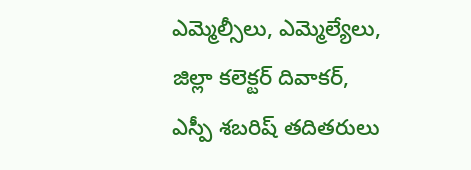ఎమ్మెల్సీలు, ఎమ్మెల్యేలు, జిల్లా కలెక్టర్ దివాకర్, ఎస్పీ శబరిష్ తదితరులు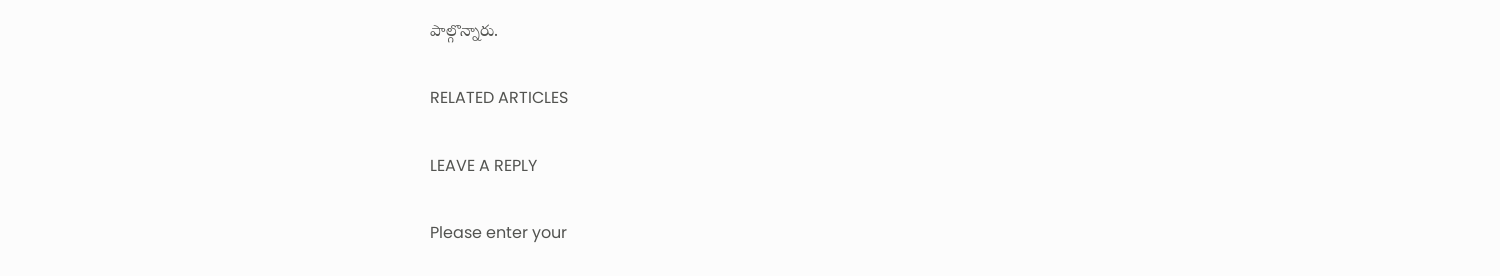పాల్గొన్నారు.

RELATED ARTICLES

LEAVE A REPLY

Please enter your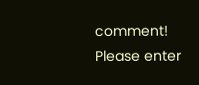comment!
Please enter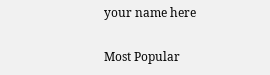your name here

Most Popular